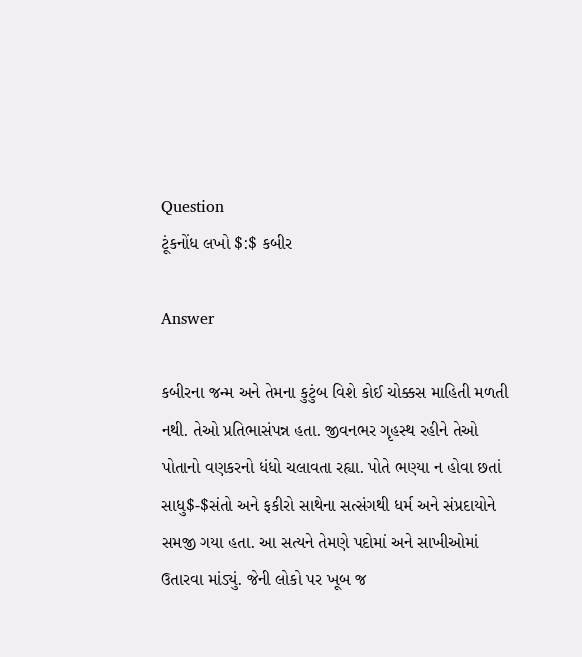Question
ટૂંકનોંધ લખો $:$ કબીર

Answer

કબીરના જન્મ અને તેમના કુટુંબ વિશે કોઈ ચોક્કસ માહિતી મળતી નથી. તેઓ પ્રતિભાસંપન્ન હતા. જીવનભર ગૃહસ્થ રહીને તેઓ પોતાનો વણકરનો ધંધો ચલાવતા રહ્યા. પોતે ભણ્યા ન હોવા છતાં સાધુ$-$સંતો અને ફકીરો સાથેના સત્સંગથી ધર્મ અને સંપ્રદાયોને સમજી ગયા હતા. આ સત્યને તેમણે પદોમાં અને સાખીઓમાં ઉતારવા માંડ્યું. જેની લોકો પર ખૂબ જ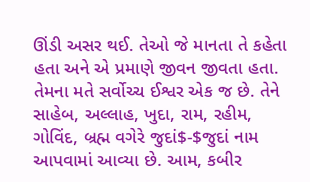ઊંડી અસર થઈ. તેઓ જે માનતા તે કહેતા હતા અને એ પ્રમાણે જીવન જીવતા હતા. તેમના મતે સર્વોચ્ચ ઈશ્વર એક જ છે. તેને સાહેબ, અલ્લાહ, ખુદા, રામ, રહીમ, ગોવિંદ, બ્રહ્મ વગેરે જુદાં$-$જુદાં નામ આપવામાં આવ્યા છે. આમ, કબીર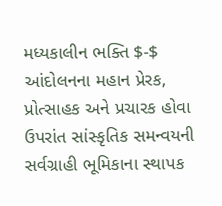મધ્યકાલીન ભક્તિ $-$ આંદોલનના મહાન પ્રેરક, પ્રોત્સાહક અને પ્રચારક હોવા ઉપરાંત સાંસ્કૃતિક સમન્વયની સર્વગ્રાહી ભૂમિકાના સ્થાપક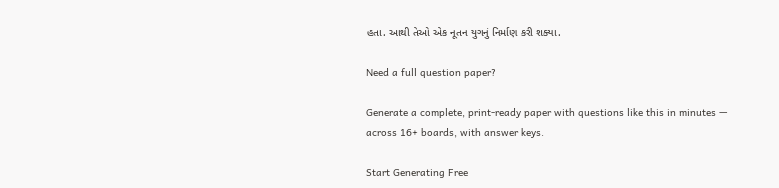હતા. આથી તેઓ એક નૂતન યુગનું નિર્માણ કરી શક્યા.

Need a full question paper?

Generate a complete, print-ready paper with questions like this in minutes — across 16+ boards, with answer keys.

Start Generating Free